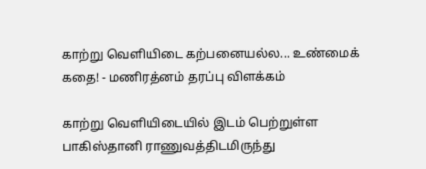காற்று வெளியிடை கற்பனையல்ல... உண்மைக் கதை! - மணிரத்னம் தரப்பு விளக்கம்

காற்று வெளியிடையில் இடம் பெற்றுள்ள பாகிஸ்தானி ராணுவத்திடமிருந்து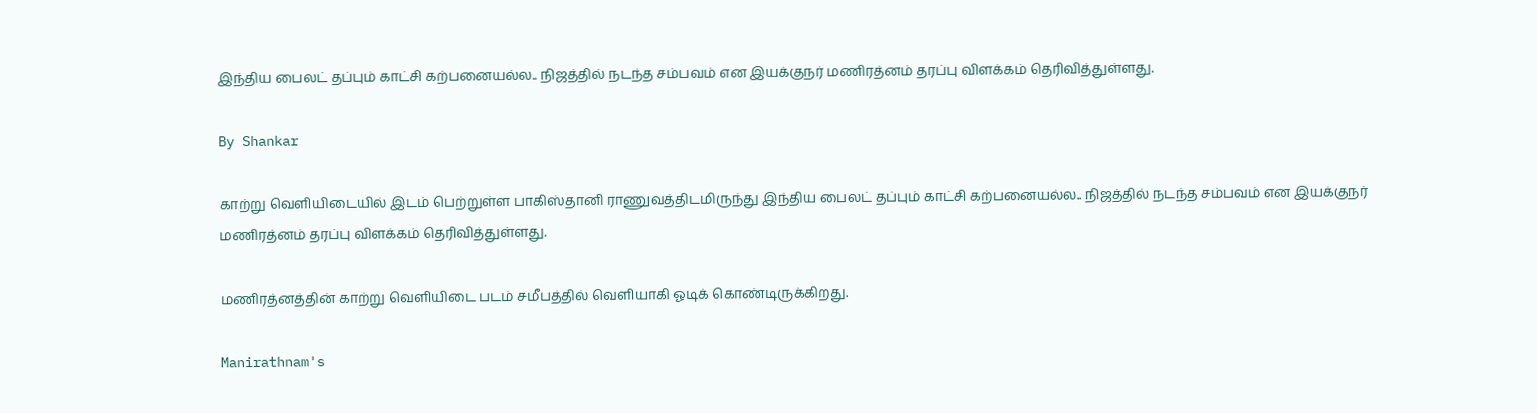இந்திய பைலட் தப்பும் காட்சி கற்பனையல்ல.. நிஜத்தில் நடந்த சம்பவம் என இயக்குநர் மணிரத்னம் தரப்பு விளக்கம் தெரிவித்துள்ளது.

By Shankar

காற்று வெளியிடையில் இடம் பெற்றுள்ள பாகிஸ்தானி ராணுவத்திடமிருந்து இந்திய பைலட் தப்பும் காட்சி கற்பனையல்ல.. நிஜத்தில் நடந்த சம்பவம் என இயக்குநர் மணிரத்னம் தரப்பு விளக்கம் தெரிவித்துள்ளது.

மணிரத்னத்தின் காற்று வெளியிடை படம் சமீபத்தில் வெளியாகி ஓடிக் கொண்டிருக்கிறது.

Manirathnam's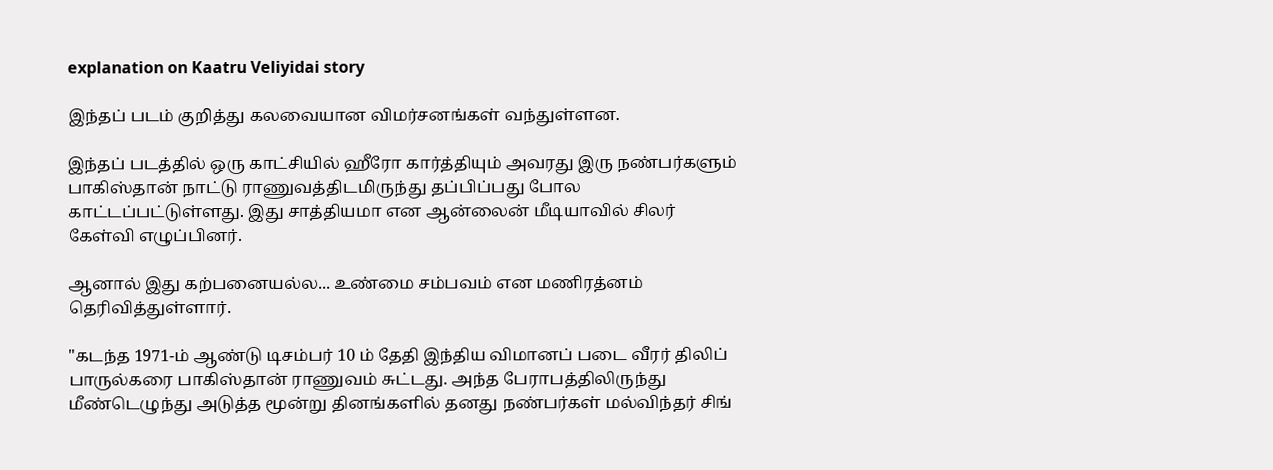explanation on Kaatru Veliyidai story

இந்தப் படம் குறித்து கலவையான விமர்சனங்கள் வந்துள்ளன.

இந்தப் படத்தில் ஒரு காட்சியில் ஹீரோ கார்த்தியும் அவரது இரு நண்பர்களும் பாகிஸ்தான் நாட்டு ராணுவத்திடமிருந்து தப்பிப்பது போல காட்டப்பட்டுள்ளது. இது சாத்தியமா என ஆன்லைன் மீடியாவில் சிலர் கேள்வி எழுப்பினர்.

ஆனால் இது கற்பனையல்ல... உண்மை சம்பவம் என மணிரத்னம் தெரிவித்துள்ளார்.

"கடந்த 1971-ம் ஆண்டு டிசம்பர் 10 ம் தேதி இந்திய விமானப் படை வீரர் திலிப் பாருல்கரை பாகிஸ்தான் ராணுவம் சுட்டது. அந்த பேராபத்திலிருந்து மீண்டெழுந்து அடுத்த மூன்று தினங்களில் தனது நண்பர்கள் மல்விந்தர் சிங்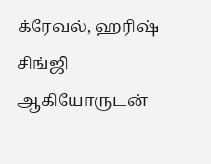க்ரேவல், ஹரிஷ் சிங்ஜி ஆகியோருடன்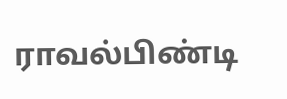ராவல்பிண்டி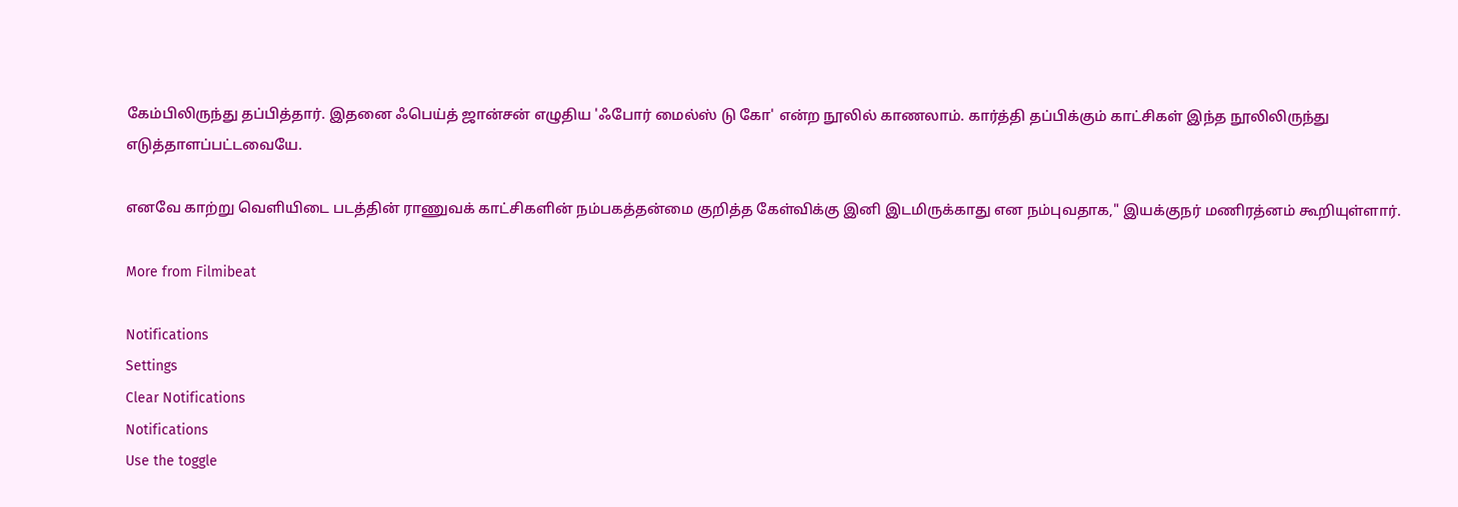கேம்பிலிருந்து தப்பித்தார். இதனை ஃபெய்த் ஜான்சன் எழுதிய 'ஃபோர் மைல்ஸ் டு கோ' என்ற நூலில் காணலாம். கார்த்தி தப்பிக்கும் காட்சிகள் இந்த நூலிலிருந்து எடுத்தாளப்பட்டவையே.

எனவே காற்று வெளியிடை படத்தின் ராணுவக் காட்சிகளின் நம்பகத்தன்மை குறித்த கேள்விக்கு இனி இடமிருக்காது என நம்புவதாக," இயக்குநர் மணிரத்னம் கூறியுள்ளார்.

More from Filmibeat

Notifications
Settings
Clear Notifications
Notifications
Use the toggle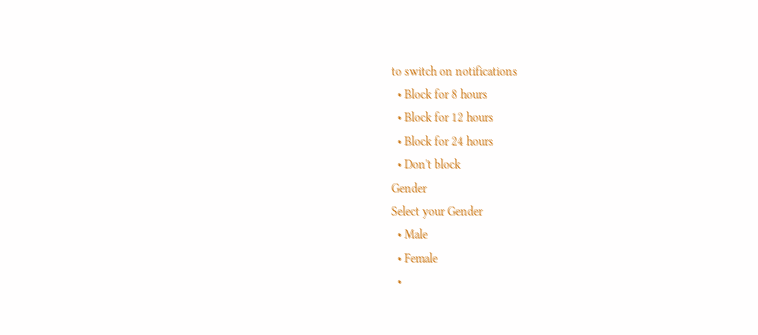to switch on notifications
  • Block for 8 hours
  • Block for 12 hours
  • Block for 24 hours
  • Don't block
Gender
Select your Gender
  • Male
  • Female
  •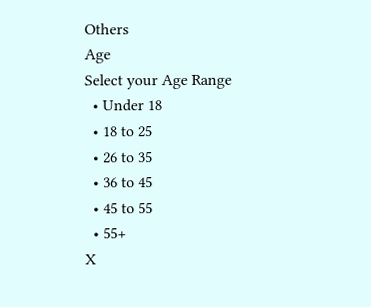Others
Age
Select your Age Range
  • Under 18
  • 18 to 25
  • 26 to 35
  • 36 to 45
  • 45 to 55
  • 55+
X